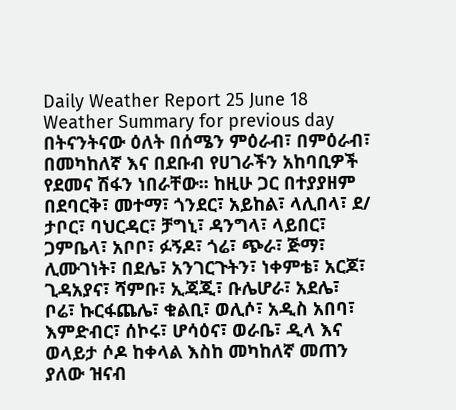Daily Weather Report 25 June 18
Weather Summary for previous day
በትናንትናው ዕለት በሰሜን ምዕራብ፣ በምዕራብ፣ በመካከለኛ እና በደቡብ የሀገራችን አከባቢዎች የደመና ሽፋን ነበራቸው፡፡ ከዚሁ ጋር በተያያዘም በደባርቅ፣ መተማ፣ ጎንደር፣ አይከል፣ ላሊበላ፣ ደ/ ታቦር፣ ባህርዳር፣ ቻግኒ፣ ዳንግላ፣ ላይበር፣ ጋምቤላ፣ አቦቦ፣ ፉኝዶ፣ ጎሬ፣ ጭራ፣ ጅማ፣ ሊሙገነት፣ በደሌ፣ አንገርጉትን፣ ነቀምቴ፣ አርጆ፣ ጊዳአያና፣ ሻምቡ፣ ኢጃጂ፣ ቡሌሆራ፣ አደሌ፣ ቦሬ፣ ኩርፋጨሌ፣ ቁልቢ፣ ወሊሶ፣ አዲስ አበባ፣ እምድብር፣ ሰኮሩ፣ ሆሳዕና፣ ወራቤ፣ ዲላ እና ወላይታ ሶዶ ከቀላል እስከ መካከለኛ መጠን ያለው ዝናብ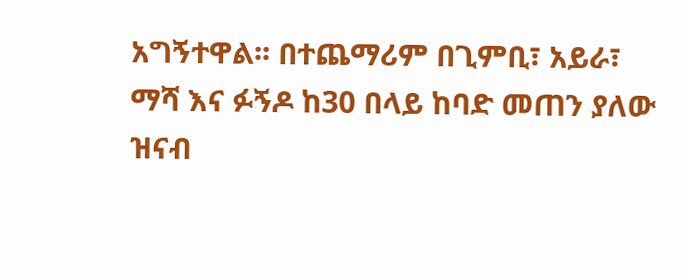አግኝተዋል፡፡ በተጨማሪም በጊምቢ፣ አይራ፣ ማሻ እና ፉኝዶ ከ30 በላይ ከባድ መጠን ያለው ዝናብ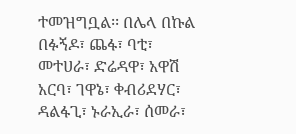ተመዝግቧል፡፡ በሌላ በኩል በፉኝዶ፣ ጨፋ፣ ባቲ፣ መተሀራ፣ ድሬዳዋ፣ አዋሽ አርባ፣ ገዋኔ፣ ቀብሪደሃር፣ ዳልፋጊ፣ ኑራኢራ፣ ሰመራ፣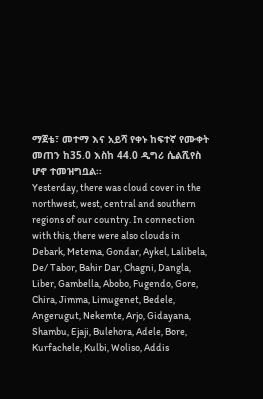ማጀቴ፣ መተማ እና አይሻ የቀኑ ከፍተኛ የሙቀት መጠን ከ35.0 እስከ 44.0 ዲግሪ ሴልሺየስ ሆኖ ተመዝግቧል፡፡
Yesterday, there was cloud cover in the northwest, west, central and southern regions of our country. In connection with this, there were also clouds in Debark, Metema, Gondar, Aykel, Lalibela, De/ Tabor, Bahir Dar, Chagni, Dangla, Liber, Gambella, Abobo, Fugendo, Gore, Chira, Jimma, Limugenet, Bedele, Angerugut, Nekemte, Arjo, Gidayana, Shambu, Ejaji, Bulehora, Adele, Bore, Kurfachele, Kulbi, Woliso, Addis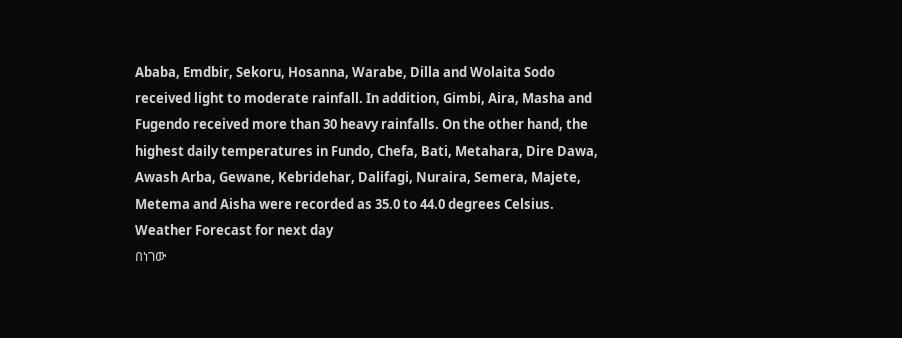Ababa, Emdbir, Sekoru, Hosanna, Warabe, Dilla and Wolaita Sodo received light to moderate rainfall. In addition, Gimbi, Aira, Masha and Fugendo received more than 30 heavy rainfalls. On the other hand, the highest daily temperatures in Fundo, Chefa, Bati, Metahara, Dire Dawa, Awash Arba, Gewane, Kebridehar, Dalifagi, Nuraira, Semera, Majete, Metema and Aisha were recorded as 35.0 to 44.0 degrees Celsius.
Weather Forecast for next day
በነገው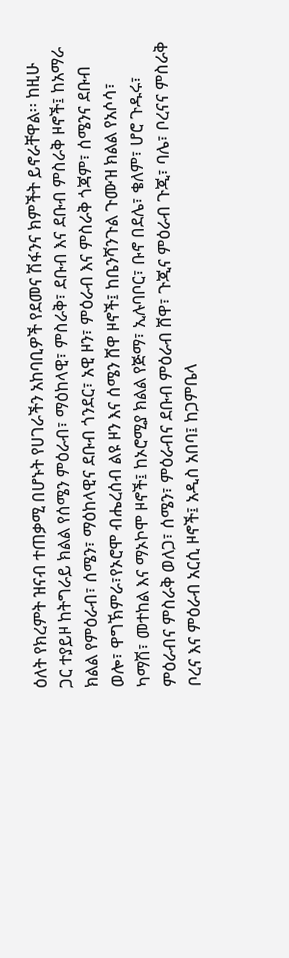ዕለት የክረምት ዝናብ ተጠቃሚ በሆኑት የሀገራችን አከባቢዎች የደመና ሽፋንና ክምችት ይኖራቸዋል፡፡ ከዚሁ ጋር ተያይዞ ከትግራይ ክልል የሰሜን ምዕራብ፣ ማዕከላዊ፣ ምስራቅ፣ ደቡብ እና ደቡብ ምስራቅ ዞኖች፤ ከአማራ ክልል የምዕራብ፣ ሰሜን፣ ማዕከላዊና ደቡብ ጎንደር፣ አዊ ዞን፣ ምዕራብ እና ምስራቅ ጎጃም፣ ሰሜንና ደቡብ ወሎ፣ ዋግኽምራ፣የኦሮሞ ብሔረሰብ ልዩ ዞን እና ሰሜን ሸዋ ዞኖች፤ ከቤንሻንጉል ጉሙዝ ክልል የአሶሳ፣ ካማሽ፣ መተከል እና ማኦኮሞ ዞኖች፤ ከኦሮሚያ ክልል የጅማ፣ ኢሉባቦር፣ ቡኖ በደሌ፣ ቄለም፣ ሆሮ ጉዱሩ፣ ምዕራብና ምስራቅ ወለጋ፣ ሰሜን፣ ምዕራብና ደቡብ ምዕራብ ሸዋ፣ ጉጂና ምዕራብ ጉጂ፣ ባሌ፣ ቦረናና ምስራቅ ቦረና እና ምዕራብ አርሲ ዞኖች፤ አዲስ አበባ፤ ከጋምቤላ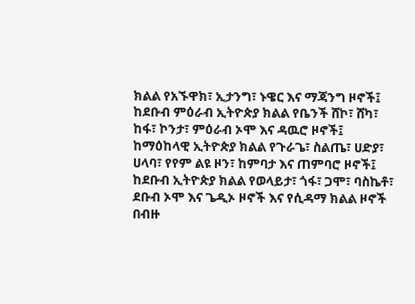ክልል የአኙዋክ፣ ኢታንግ፣ ኑዌር እና ማጃንግ ዞኖች፤ ከደቡብ ምዕራብ ኢትዮጵያ ክልል የቤንች ሸኮ፣ ሸካ፣ ከፋ፣ ኮንታ፣ ምዕራብ ኦሞ እና ዳዉሮ ዞኖች፤ ከማዕከላዊ ኢትዮጵያ ክልል የጉራጌ፣ ስልጤ፣ ሀድያ፣ ሀላባ፣ የየም ልዩ ዞን፣ ከምባታ እና ጠምባሮ ዞኖች፤ ከደቡብ ኢትዮጵያ ክልል የወላይታ፣ ጎፋ፣ ጋሞ፣ ባስኬቶ፣ ደቡብ ኦሞ እና ጌዲኦ ዞኖች እና የሲዳማ ክልል ዞኖች በብዙ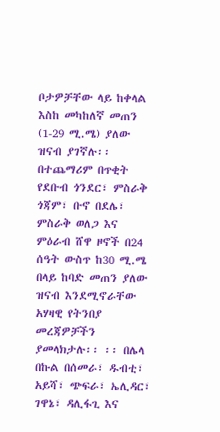ቦታዎቻቸው ላይ ከቀላል እስከ መካከለኛ መጠን (1-29 ሚ.ሜ) ያለው ዝናብ ያገኛሉ፡፡ በተጨማሪም በጥቂት የደቡብ ጎንደር፣ ምስራቅ ጎጃም፣ ቡኖ በደሌ፣ ምስራቅ ወለጋ እና ምዕራብ ሸዋ ዞኖች በ24 ሰዓት ውስጥ ከ30 ሚ.ሜ በላይ ከባድ መጠን ያለው ዝናብ እንደሚኖራቸው አሃዛዊ የትንበያ መረጃዎቻችን ያመላክታሉ፡፡ ፡፡ በሌላ በኩል በሰመራ፣ ዱብቲ፣ አይሻ፣ ጭፍራ፣ ኤሊዳር፣ ገዋኔ፣ ዳሊፋጊ እና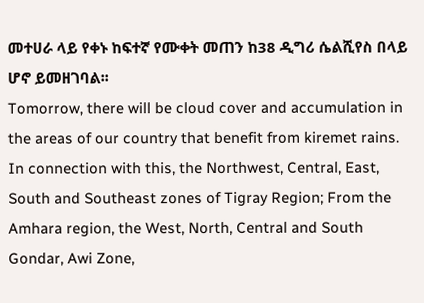መተሀራ ላይ የቀኑ ከፍተኛ የሙቀት መጠን ከ38 ዲግሪ ሴልሺየስ በላይ ሆኖ ይመዘገባል፡፡
Tomorrow, there will be cloud cover and accumulation in the areas of our country that benefit from kiremet rains. In connection with this, the Northwest, Central, East, South and Southeast zones of Tigray Region; From the Amhara region, the West, North, Central and South Gondar, Awi Zone,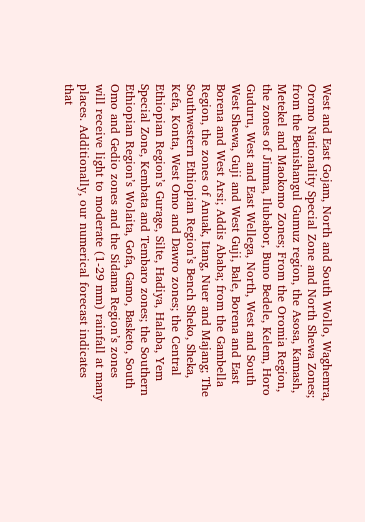West and East Gojam, North and South Wollo, Waghemra, Oromo Nationality Special Zone and North Shewa Zones; from the Benishangul Gumuz region, the Asosa, Kamash, Metekel and Maokomo Zones; From the Oromia Region, the zones of Jimma, Ilubabor, Buno Bedele, Kelem, Horo Guduru, West and East Wellega, North, West and South West Shewa, Guji and West Guji, Bale, Borena and East Borena and West Arsi; Addis Ababa; from the Gambella Region, the zones of Anuak, Itang, Nuer and Majang; The Southwestern Ethiopian Region’s Bench Sheko, Sheka, Kefa, Konta, West Omo and Dawro zones; the Central Ethiopian Region’s Gurage, Silte, Hadiya, Halaba, Yem Special Zone, Kembata and Tembaro zones; the Southern Ethiopian Region’s Wolaita, Gofa, Gamo, Basketo, South Omo and Gedio zones and the Sidama Region’s zones will receive light to moderate (1-29 mm) rainfall at many places. Additionally, our numerical forecast indicates that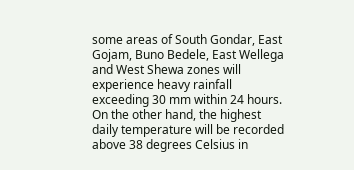some areas of South Gondar, East Gojam, Buno Bedele, East Wellega and West Shewa zones will experience heavy rainfall exceeding 30 mm within 24 hours. On the other hand, the highest daily temperature will be recorded above 38 degrees Celsius in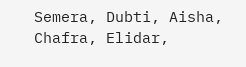Semera, Dubti, Aisha, Chafra, Elidar,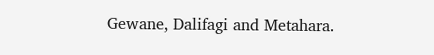Gewane, Dalifagi and Metahara.